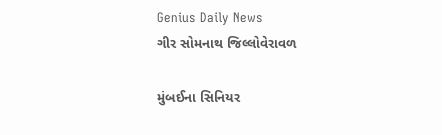Genius Daily News
ગીર સોમનાથ જિલ્લોવેરાવળ

મુંબઈના સિનિયર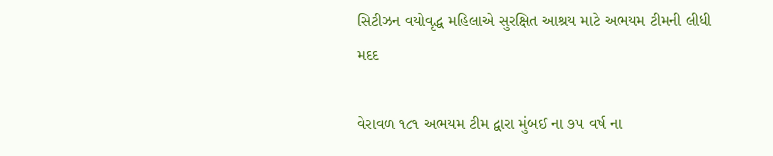સિટીઝન વયોવૃદ્ધ મહિલાએ સુરક્ષિત આશ્રય માટે અભયમ ટીમની લીધી મદદ

વેરાવળ ૧૮૧ અભયમ ટીમ દ્વારા મુંબઈ ના ૭૫ વર્ષ ના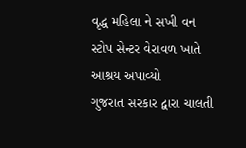વૃદ્ધ મહિલા ને સખી વન સ્ટોપ સેન્ટર વેરાવળ ખાતે આશ્રય અપાવ્યો
ગુજરાત સરકાર દ્વારા ચાલતી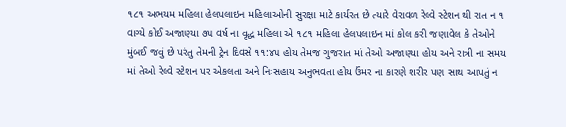૧૮૧ અભયમ મહિલા હેલપલાઇન મહિલાઓની સુરક્ષા માટે કાર્યરત છે ત્યારે વેરાવળ રેલ્વે સ્ટેશન થી રાત ન ૧ વાગ્યે કોઈ અજાણ્યા ૭૫ વર્ષ ના વૃદ્ધ મહિલા એ ૧૮૧ મહિલા હેલપલાઇન માં કોલ કરી જણાવેલ કે તેઓને મુંબઈ જવું છે પરંતુ તેમની ટ્રેન દિવસે ૧૧:૪૫ હોય તેમજ ગુજરાત માં તેઓ અજાણ્યા હોય અને રાત્રી ના સમય માં તેઓ રેલ્વે સ્ટેશન પર એકલતા અને નિઃસહાય અનુભવતા હોય ઉંમર ના કારણે શરીર પણ સાથ આપતું ન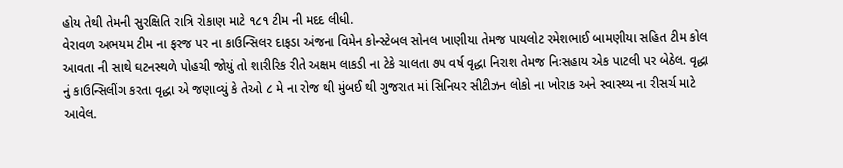હોય તેથી તેમની સુરક્ષિતિ રાત્રિ રોકાણ માટે ૧૮૧ ટીમ ની મદદ લીધી.
વેરાવળ અભયમ ટીમ ના ફરજ પર ના કાઉન્સિલર દાફડા અંજના વિમેન કોન્સ્ટેબલ સોનલ ખાણીયા તેમજ પાયલોટ રમેશભાઈ બામણીયા સહિત ટીમ કોલ આવતા ની સાથે ઘટનસ્થળે પોહચી જોયું તો શારીરિક રીતે અક્ષમ લાકડી ના ટેકે ચાલતા ૭૫ વર્ષ વૃદ્ધા નિરાશ તેમજ નિઃસહાય એક પાટલી પર બેઠેલ. વૃદ્ધા નું કાઉન્સિલીંગ કરતા વૃદ્ધા એ જણાવ્યું કે તેઓ ૮ મે ના રોજ થી મુંબઈ થી ગુજરાત માં સિનિયર સીટીઝન લોકો ના ખોરાક અને સ્વાસ્થ્ય ના રીસર્ચ માટે આવેલ.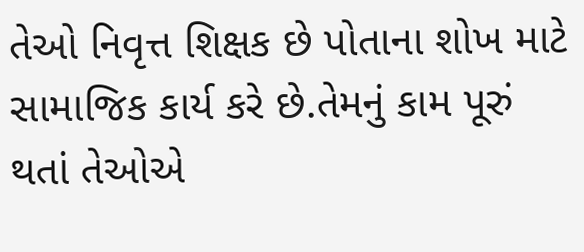તેઓ નિવૃત્ત શિક્ષક છે પોતાના શોખ માટે સામાજિક કાર્ય કરે છે.તેમનું કામ પૂરું થતાં તેઓએ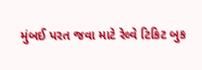મુંબઈ પરત જવા માટે રેલ્વે ટિકિટ બુક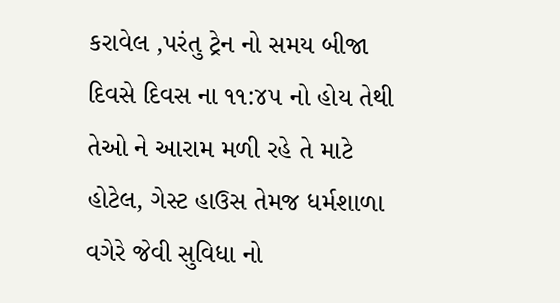કરાવેલ ,પરંતુ ટ્રેન નો સમય બીજા દિવસે દિવસ ના ૧૧:૪૫ નો હોય તેથી તેઓ ને આરામ મળી રહે તે માટે હોટેલ, ગેસ્ટ હાઉસ તેમજ ધર્મશાળા વગેરે જેવી સુવિધા નો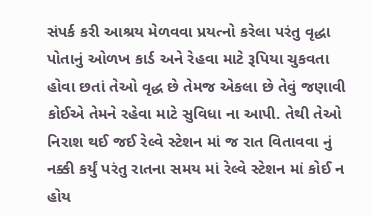સંપર્ક કરી આશ્રય મેળવવા પ્રયત્નો કરેલા પરંતુ વૃદ્ધા પોતાનું ઓળખ કાર્ડ અને રેહવા માટે રૂપિયા ચુકવતા હોવા છતાં તેઓ વૃદ્ધ છે તેમજ એકલા છે તેવું જણાવી કોઈએ તેમને રહેવા માટે સુવિધા ના આપી. તેથી તેઓ નિરાશ થઈ જઈ રેલ્વે સ્ટેશન માં જ રાત વિતાવવા નું નક્કી કર્યું પરંતુ રાતના સમય માં રેલ્વે સ્ટેશન માં કોઈ ન હોય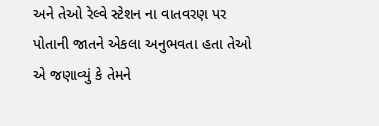અને તેઓ રેલ્વે સ્ટેશન ના વાતવરણ પર પોતાની જાતને એકલા અનુભવતા હતા તેઓ એ જણાવ્યું કે તેમને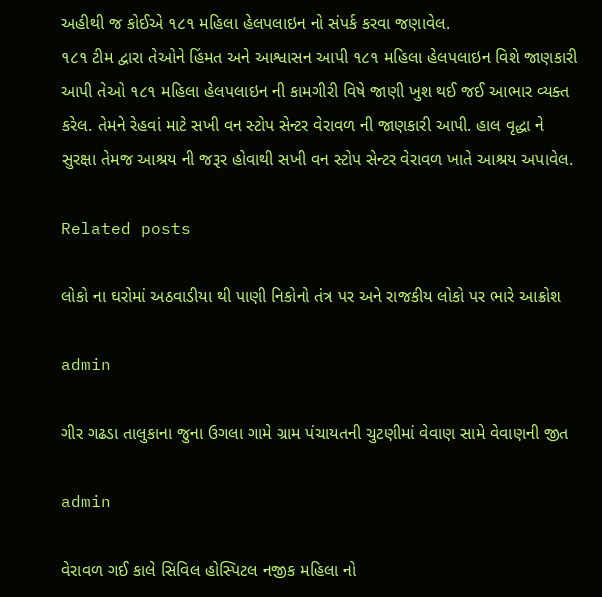અહીથી જ કોઈએ ૧૮૧ મહિલા હેલપલાઇન નો સંપર્ક કરવા જણાવેલ.
૧૮૧ ટીમ દ્વારા તેઓને હિંમત અને આશ્વાસન આપી ૧૮૧ મહિલા હેલપલાઇન વિશે જાણકારી આપી તેઓ ૧૮૧ મહિલા હેલપલાઇન ની કામગીરી વિષે જાણી ખુશ થઈ જઈ આભાર વ્યક્ત કરેલ. તેમને રેહવાં માટે સખી વન સ્ટોપ સેન્ટર વેરાવળ ની જાણકારી આપી. હાલ વૃદ્ધા ને સુરક્ષા તેમજ આશ્રય ની જરૂર હોવાથી સખી વન સ્ટોપ સેન્ટર વેરાવળ ખાતે આશ્રય અપાવેલ.

Related posts

લોકો ના ઘરોમાં અઠવાડીયા થી પાણી નિકોનો તંત્ર પર અને રાજકીય લોકો પર ભારે આક્રોશ

admin

ગીર ગઢડા તાલુકાના જુના ઉગલા ગામે ગ્રામ પંચાયતની ચુટણીમાં વેવાણ સામે વેવાણની જીત

admin

વેરાવળ ગઈ કાલે સિવિલ હોસ્પિટલ નજીક મહિલા નો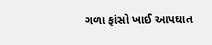ગળા ફાંસો ખાઈ આપઘાત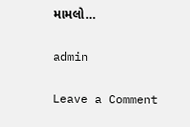મામલો…

admin

Leave a Comment